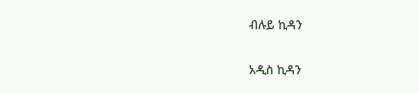ብሉይ ኪዳን

አዲስ ኪዳን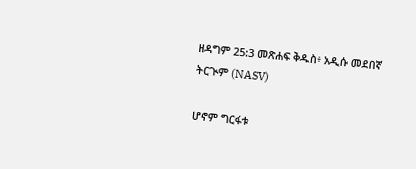ዘዳግም 25:3 መጽሐፍ ቅዱስ፥ አዲሱ መደበኛ ትርጒም (NASV)

ሆኖም ግርፋቱ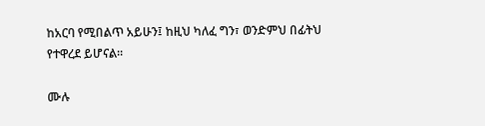ከአርባ የሚበልጥ አይሁን፤ ከዚህ ካለፈ ግን፣ ወንድምህ በፊትህ የተዋረደ ይሆናል።

ሙሉ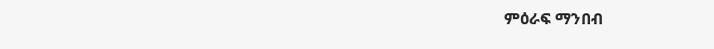ምዕራፍ ማንበብ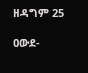ዘዳግም 25

ዐውደ-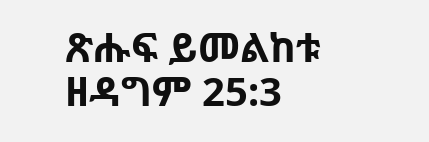ጽሑፍ ይመልከቱ ዘዳግም 25:3